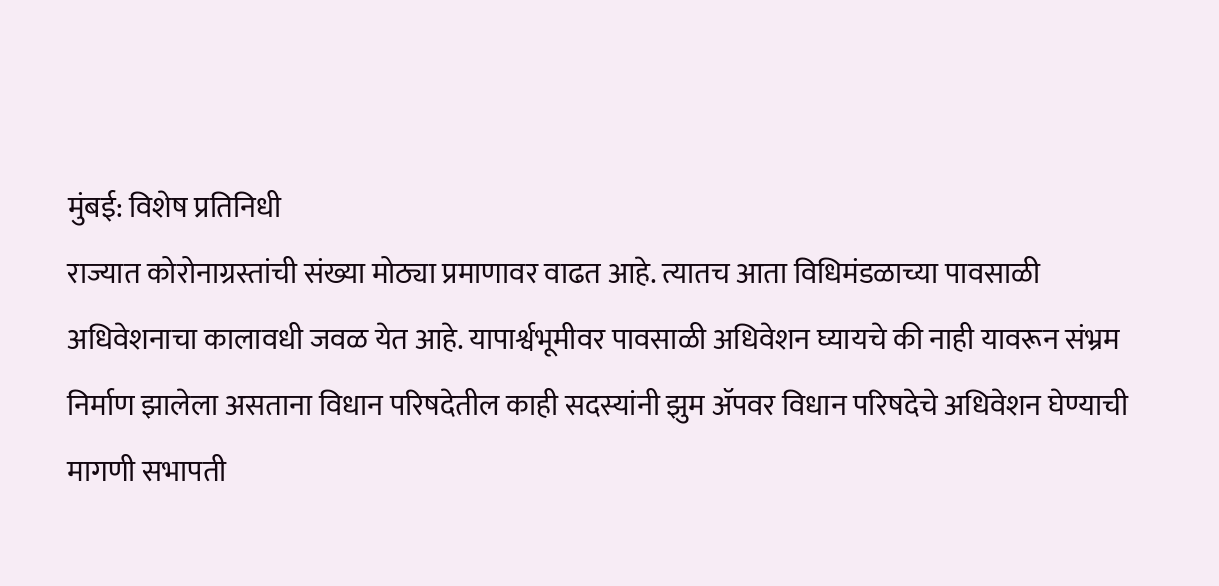मुंबई: विशेष प्रतिनिधी
राज्यात कोरोनाग्रस्तांची संख्या मोठ्या प्रमाणावर वाढत आहे. त्यातच आता विधिमंडळाच्या पावसाळी अधिवेशनाचा कालावधी जवळ येत आहे. यापार्श्वभूमीवर पावसाळी अधिवेशन घ्यायचे की नाही यावरून संभ्रम निर्माण झालेला असताना विधान परिषदेतील काही सदस्यांनी झुम ॲपवर विधान परिषदेचे अधिवेशन घेण्याची मागणी सभापती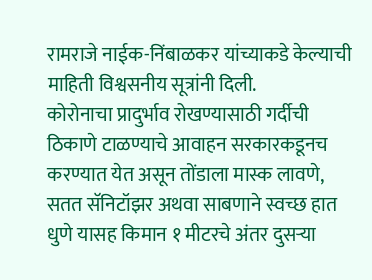रामराजे नाईक-निंबाळकर यांच्याकडे केल्याची माहिती विश्वसनीय सूत्रांनी दिली.
कोरोनाचा प्रादुर्भाव रोखण्यासाठी गर्दीची ठिकाणे टाळण्याचे आवाहन सरकारकडूनच करण्यात येत असून तोंडाला मास्क लावणे, सतत सॅनिटॉझर अथवा साबणाने स्वच्छ हात धुणे यासह किमान १ मीटरचे अंतर दुसऱ्या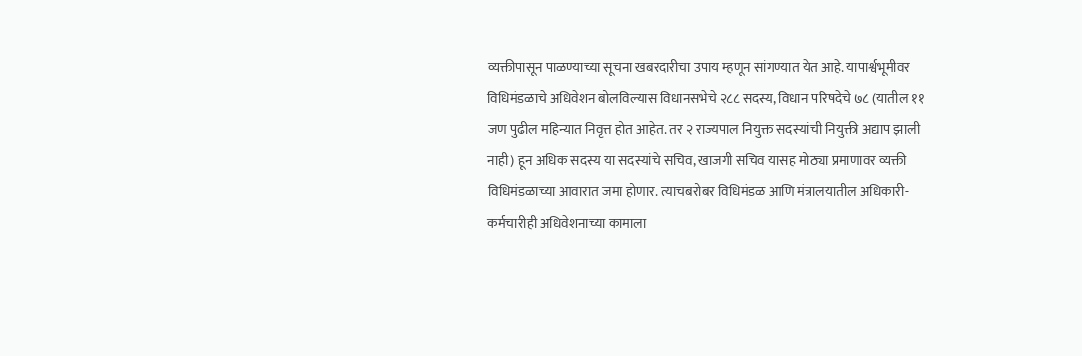व्यक्तीपासून पाळण्याच्या सूचना खबरदारीचा उपाय म्हणून सांगण्यात येत आहे. यापार्श्वभूमीवर विधिमंडळाचे अधिवेशन बोलविल्यास विधानसभेचे २८८ सदस्य, विधान परिषदेचे ७८ (यातील ११ जण पुढील महिन्यात निवृत्त होत आहेत. तर २ राज्यपाल नियुक्त सदस्यांची नियुक्ती अद्याप झाली नाही) हून अधिक सदस्य या सदस्यांचे सचिव, खाजगी सचिव यासह मोठ्या प्रमाणावर व्यक्ती विधिमंडळाच्या आवारात जमा होणार. त्याचबरोबर विधिमंडळ आणि मंत्रालयातील अधिकारी-कर्मचारीही अधिवेशनाच्या कामाला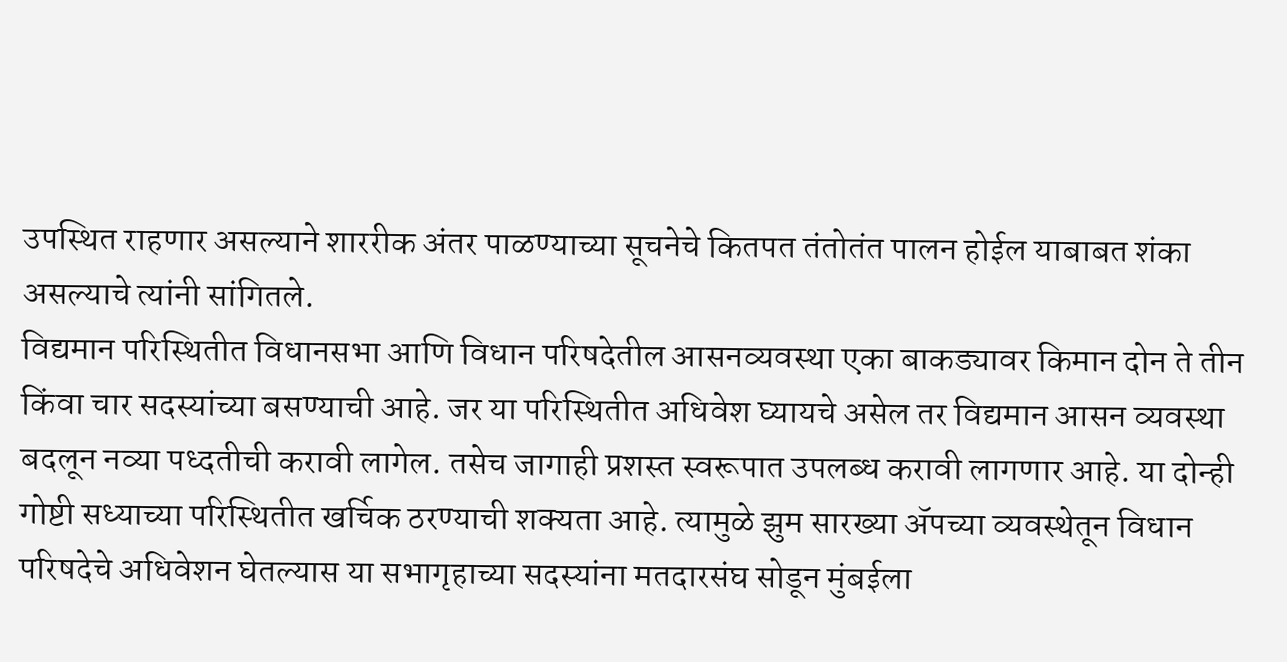उपस्थित राहणार असल्याने शाररीक अंतर पाळण्याच्या सूचनेचे कितपत तंतोतंत पालन होईल याबाबत शंका असल्याचे त्यांनी सांगितले.
विद्यमान परिस्थितीत विधानसभा आणि विधान परिषदेतील आसनव्यवस्था एका बाकड्यावर किमान दोन ते तीन किंवा चार सदस्यांच्या बसण्याची आहे. जर या परिस्थितीत अधिवेश घ्यायचे असेल तर विद्यमान आसन व्यवस्था बदलून नव्या पध्दतीची करावी लागेल. तसेच जागाही प्रशस्त स्वरूपात उपलब्ध करावी लागणार आहे. या दोन्ही गोष्टी सध्याच्या परिस्थितीत खर्चिक ठरण्याची शक्यता आहे. त्यामुळे झुम सारख्या ॲपच्या व्यवस्थेतून विधान परिषदेचे अधिवेशन घेतल्यास या सभागृहाच्या सदस्यांना मतदारसंघ सोडून मुंबईला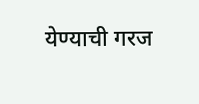येण्याची गरज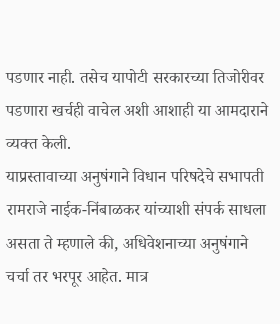पडणार नाही. तसेच यापोटी सरकारच्या तिजोरीवर पडणारा खर्चही वाचेल अशी आशाही या आमदाराने व्यक्त केली.
याप्रस्तावाच्या अनुषंगाने विधान परिषदेचे सभापती रामराजे नाईक-निंबाळकर यांच्याशी संपर्क साधला असता ते म्हणाले की, अधिवेशनाच्या अनुषंगाने चर्चा तर भरपूर आहेत. मात्र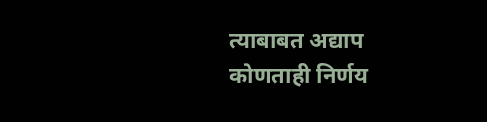त्याबाबत अद्याप कोणताही निर्णय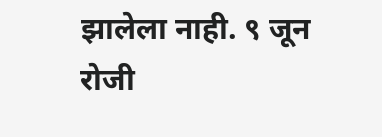झालेला नाही. ९ जून रोजी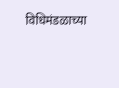विधिमंडळाच्या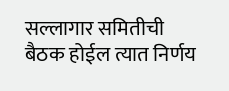सल्लागार समितीची बैठक होईल त्यात निर्णय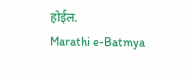होईल.
Marathi e-Batmya